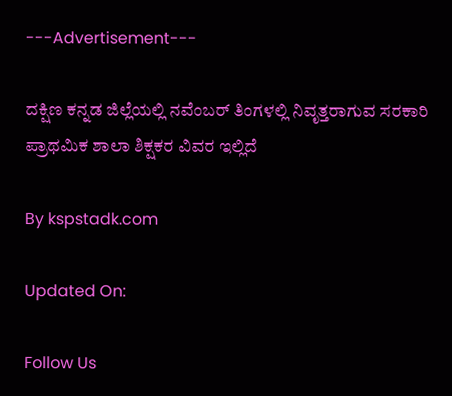---Advertisement---

ದಕ್ಷಿಣ ಕನ್ನಡ ಜಿಲ್ಲೆಯಲ್ಲಿ ನವೆಂಬರ್ ತಿಂಗಳಲ್ಲಿ ನಿವೃತ್ತರಾಗುವ ಸರಕಾರಿ ಪ್ರಾಥಮಿಕ ಶಾಲಾ ಶಿಕ್ಷಕರ ವಿವರ ಇಲ್ಲಿದೆ

By kspstadk.com

Updated On:

Follow Us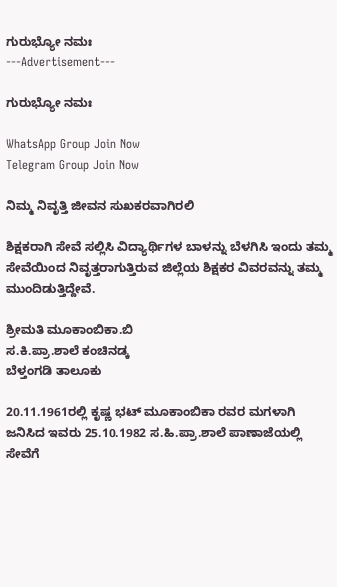ಗುರುಭ್ಯೋ ನಮಃ
---Advertisement---

ಗುರುಭ್ಯೋ ನಮಃ

WhatsApp Group Join Now
Telegram Group Join Now

ನಿಮ್ಮ ನಿವೃತ್ತಿ ಜೀವನ ಸುಖಕರವಾಗಿರಲಿ

ಶಿಕ್ಷಕರಾಗಿ ಸೇವೆ ಸಲ್ಲಿಸಿ ವಿದ್ಯಾರ್ಥಿಗಳ ಬಾಳನ್ನು ಬೆಳಗಿಸಿ ಇಂದು ತಮ್ಮ ಸೇವೆಯಿಂದ ನಿವೃತ್ತರಾಗುತ್ತಿರುವ ಜಿಲ್ಲೆಯ ಶಿಕ್ಷಕರ ವಿವರವನ್ನು ತಮ್ಮ ಮುಂದಿಡುತ್ತಿದ್ದೇವೆ.

ಶ್ರೀಮತಿ ಮೂಕಾಂಬಿಕಾ.ಬಿ
ಸ.ಕಿ.ಪ್ರಾ.ಶಾಲೆ ಕಂಚಿನಡ್ಕ
ಬೆಳ್ತಂಗಡಿ ತಾಲೂಕು

20.11.1961ರಲ್ಲಿ ಕೃಷ್ಣ ಭಟ್ ಮೂಕಾಂಬಿಕಾ ರವರ ಮಗಳಾಗಿ ಜನಿಸಿದ ಇವರು 25.10.1982 ಸ.ಹಿ.ಪ್ರಾ.ಶಾಲೆ ಪಾಣಾಜೆಯಲ್ಲಿ ಸೇವೆಗೆ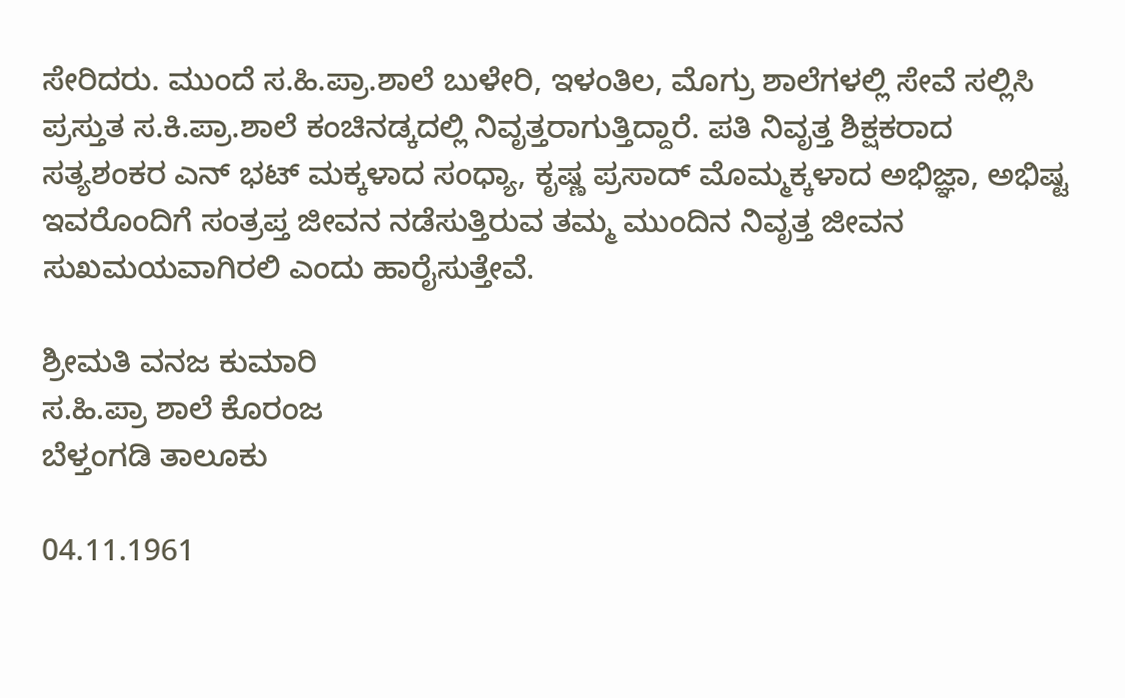ಸೇರಿದರು. ಮುಂದೆ ಸ.ಹಿ.ಪ್ರಾ.ಶಾಲೆ ಬುಳೇರಿ, ಇಳಂತಿಲ, ಮೊಗ್ರು ಶಾಲೆಗಳಲ್ಲಿ ಸೇವೆ ಸಲ್ಲಿಸಿ ಪ್ರಸ್ತುತ ಸ.ಕಿ.ಪ್ರಾ.ಶಾಲೆ ಕಂಚಿನಡ್ಕದಲ್ಲಿ ನಿವೃತ್ತರಾಗುತ್ತಿದ್ದಾರೆ. ಪತಿ ನಿವೃತ್ತ ಶಿಕ್ಷಕರಾದ ಸತ್ಯಶಂಕರ ಎನ್ ಭಟ್ ಮಕ್ಕಳಾದ ಸಂಧ್ಯಾ, ಕೃಷ್ಣ ಪ್ರಸಾದ್ ಮೊಮ್ಮಕ್ಕಳಾದ ಅಭಿಜ್ಞಾ, ಅಭಿಷ್ಟ ಇವರೊಂದಿಗೆ ಸಂತ್ರಪ್ತ ಜೀವನ ನಡೆಸುತ್ತಿರುವ ತಮ್ಮ ಮುಂದಿನ ನಿವೃತ್ತ ಜೀವನ ಸುಖಮಯವಾಗಿರಲಿ ಎಂದು ಹಾರೈಸುತ್ತೇವೆ.

ಶ್ರೀಮತಿ ವನಜ ಕುಮಾರಿ
ಸ.ಹಿ.ಪ್ರಾ ಶಾಲೆ ಕೊರಂಜ
ಬೆಳ್ತಂಗಡಿ ತಾಲೂಕು

04.11.1961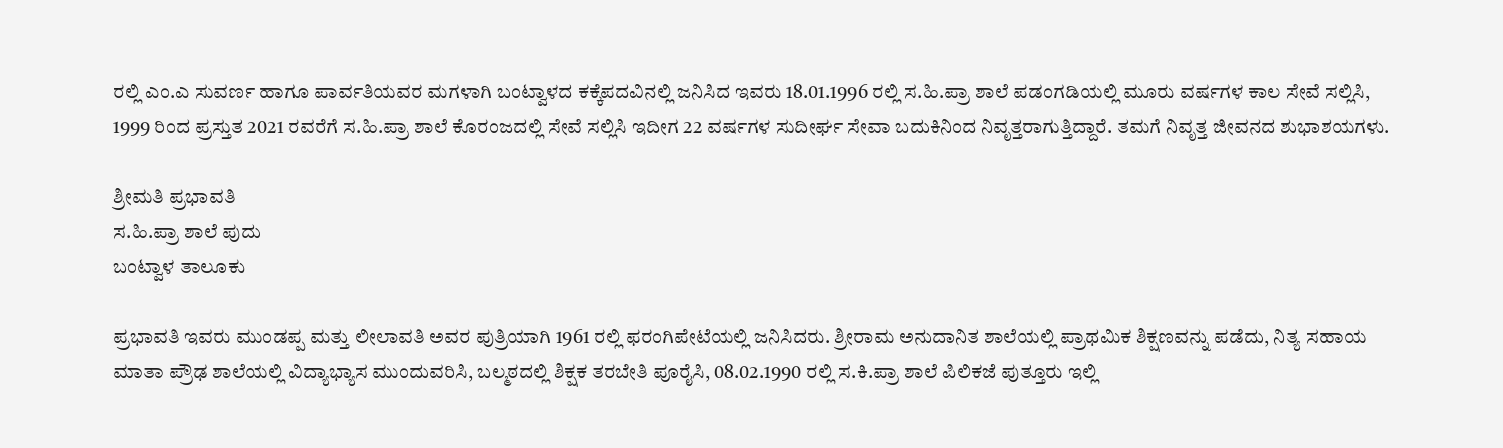ರಲ್ಲಿ ಎಂ.ಎ ಸುವರ್ಣ ಹಾಗೂ ಪಾರ್ವತಿಯವರ ಮಗಳಾಗಿ ಬಂಟ್ವಾಳದ ಕಕ್ಕೆಪದವಿನಲ್ಲಿ ಜನಿಸಿದ ಇವರು 18.01.1996 ರಲ್ಲಿ ಸ.ಹಿ.ಪ್ರಾ ಶಾಲೆ ಪಡಂಗಡಿಯಲ್ಲಿ ಮೂರು ವರ್ಷಗಳ ಕಾಲ ಸೇವೆ ಸಲ್ಲಿಸಿ, 1999 ರಿಂದ ಪ್ರಸ್ತುತ 2021 ರವರೆಗೆ ಸ.ಹಿ.ಪ್ರಾ ಶಾಲೆ ಕೊರಂಜದಲ್ಲಿ ಸೇವೆ ಸಲ್ಲಿಸಿ ಇದೀಗ 22 ವರ್ಷಗಳ ಸುದೀರ್ಘ ಸೇವಾ ಬದುಕಿನಿಂದ ನಿವೃತ್ತರಾಗುತ್ತಿದ್ದಾರೆ. ತಮಗೆ ನಿವೃತ್ತ ಜೀವನದ ಶುಭಾಶಯಗಳು.

ಶ್ರೀಮತಿ ಪ್ರಭಾವತಿ
ಸ.ಹಿ.ಪ್ರಾ ಶಾಲೆ ಪುದು
ಬಂಟ್ವಾಳ ತಾಲೂಕು

ಪ್ರಭಾವತಿ ಇವರು ಮುಂಡಪ್ಪ ಮತ್ತು ಲೀಲಾವತಿ ಅವರ ಪುತ್ರಿಯಾಗಿ 1961 ರಲ್ಲಿ ಫರಂಗಿಪೇಟೆಯಲ್ಲಿ ಜನಿಸಿದರು. ಶ್ರೀರಾಮ ಅನುದಾನಿತ ಶಾಲೆಯಲ್ಲಿ ಪ್ರಾಥಮಿಕ ಶಿಕ್ಷಣವನ್ನು ಪಡೆದು, ನಿತ್ಯ ಸಹಾಯ ಮಾತಾ ಪ್ರೌಢ ಶಾಲೆಯಲ್ಲಿ ವಿದ್ಯಾಭ್ಯಾಸ ಮುಂದುವರಿಸಿ, ಬಲ್ಮಠದಲ್ಲಿ ಶಿಕ್ಷಕ ತರಬೇತಿ ಪೂರೈಸಿ, 08.02.1990 ರಲ್ಲಿ ಸ.ಕಿ.ಪ್ರಾ ಶಾಲೆ ಪಿಲಿಕಜೆ ಪುತ್ತೂರು ಇಲ್ಲಿ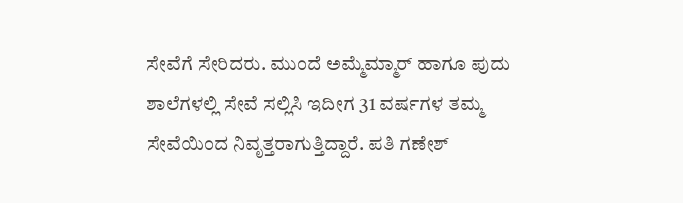ಸೇವೆಗೆ ಸೇರಿದರು. ಮುಂದೆ ಅಮ್ಮೆಮ್ಮಾರ್ ಹಾಗೂ ಪುದು ಶಾಲೆಗಳಲ್ಲಿ ಸೇವೆ ಸಲ್ಲಿಸಿ ಇದೀಗ 31 ವರ್ಷಗಳ ತಮ್ಮ ಸೇವೆಯಿಂದ ನಿವೃತ್ತರಾಗುತ್ತಿದ್ದಾರೆ. ಪತಿ ಗಣೇಶ್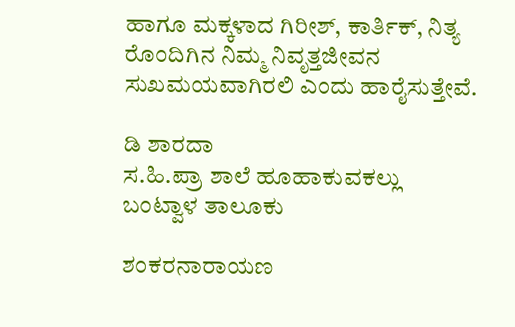ಹಾಗೂ ಮಕ್ಕಳಾದ ಗಿರೀಶ್, ಕಾರ್ತಿಕ್, ನಿತ್ಯ ರೊಂದಿಗಿನ ನಿಮ್ಮ ನಿವೃತ್ತಜೀವನ ಸುಖಮಯವಾಗಿರಲಿ ಎಂದು ಹಾರೈಸುತ್ತೇವೆ.

ಡಿ ಶಾರದಾ
ಸ.ಹಿ.ಪ್ರಾ ಶಾಲೆ ಹೂಹಾಕುವಕಲ್ಲು
ಬಂಟ್ವಾಳ ತಾಲೂಕು

ಶಂಕರನಾರಾಯಣ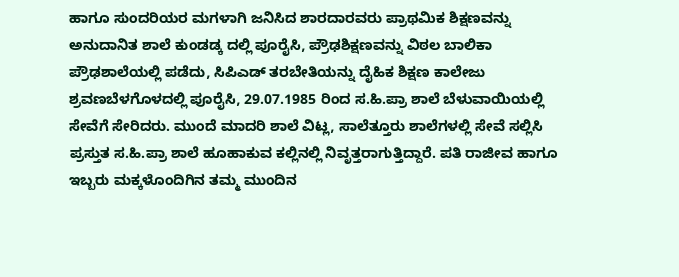ಹಾಗೂ ಸುಂದರಿಯರ ಮಗಳಾಗಿ ಜನಿಸಿದ ಶಾರದಾರವರು ಪ್ರಾಥಮಿಕ ಶಿಕ್ಷಣವನ್ನು ಅನುದಾನಿತ ಶಾಲೆ ಕುಂಡಡ್ಕ ದಲ್ಲಿ ಪೂರೈಸಿ, ಪ್ರೌಢಶಿಕ್ಷಣವನ್ನು ವಿಠಲ ಬಾಲಿಕಾ ಪ್ರೌಢಶಾಲೆಯಲ್ಲಿ ಪಡೆದು, ಸಿಪಿಎಡ್ ತರಬೇತಿಯನ್ನು ದೈಹಿಕ ಶಿಕ್ಷಣ ಕಾಲೇಜು ಶ್ರವಣಬೆಳಗೊಳದಲ್ಲಿ ಪೂರೈಸಿ, 29.07.1985 ರಿಂದ ಸ.ಹಿ.ಪ್ರಾ ಶಾಲೆ ಬೆಳುವಾಯಿಯಲ್ಲಿ ಸೇವೆಗೆ ಸೇರಿದರು. ಮುಂದೆ ಮಾದರಿ ಶಾಲೆ ವಿಟ್ಲ, ಸಾಲೆತ್ತೂರು ಶಾಲೆಗಳಲ್ಲಿ ಸೇವೆ ಸಲ್ಲಿಸಿ ಪ್ರಸ್ತುತ ಸ.ಹಿ.ಪ್ರಾ ಶಾಲೆ ಹೂಹಾಕುವ ಕಲ್ಲಿನಲ್ಲಿ ನಿವೃತ್ತರಾಗುತ್ತಿದ್ದಾರೆ. ಪತಿ ರಾಜೀವ ಹಾಗೂ ಇಬ್ಬರು ಮಕ್ಕಳೊಂದಿಗಿನ ತಮ್ಮ ಮುಂದಿನ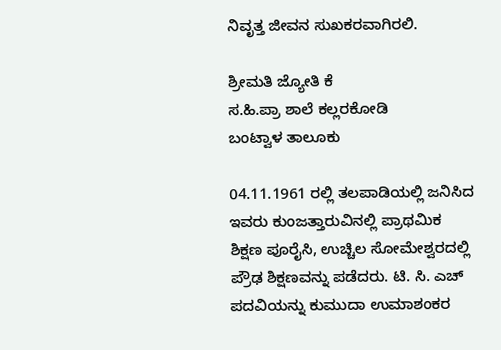ನಿವೃತ್ತ ಜೀವನ ಸುಖಕರವಾಗಿರಲಿ.

ಶ್ರೀಮತಿ ಜ್ಯೋತಿ ಕೆ
ಸ.ಹಿ.ಪ್ರಾ ಶಾಲೆ ಕಲ್ಲರಕೋಡಿ
ಬಂಟ್ವಾಳ ತಾಲೂಕು

04.11.1961 ರಲ್ಲಿ ತಲಪಾಡಿಯಲ್ಲಿ ಜನಿಸಿದ ಇವರು ಕುಂಜತ್ತಾರುವಿನಲ್ಲಿ ಪ್ರಾಥಮಿಕ ಶಿಕ್ಷಣ ಪೂರೈಸಿ, ಉಚ್ಚಿಲ ಸೋಮೇಶ್ವರದಲ್ಲಿ ಪ್ರೌಢ ಶಿಕ್ಷಣವನ್ನು ಪಡೆದರು. ಟಿ. ಸಿ. ಎಚ್ ಪದವಿಯನ್ನು ಕುಮುದಾ ಉಮಾಶಂಕರ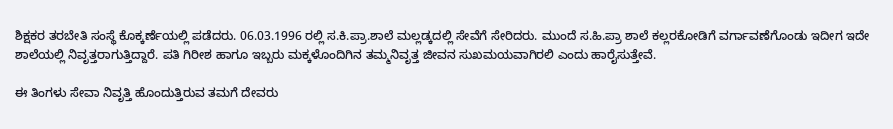ಶಿಕ್ಷಕರ ತರಬೇತಿ ಸಂಸ್ಥೆ ಕೊಕ್ಕರ್ಣೆಯಲ್ಲಿ ಪಡೆದರು. 06.03.1996 ರಲ್ಲಿ ಸ.ಕಿ.ಪ್ರಾ.ಶಾಲೆ ಮಲ್ಲಡ್ಕದಲ್ಲಿ ಸೇವೆಗೆ ಸೇರಿದರು. ಮುಂದೆ ಸ.ಹಿ.ಪ್ರಾ ಶಾಲೆ ಕಲ್ಲರಕೋಡಿಗೆ ವರ್ಗಾವಣೆಗೊಂಡು ಇದೀಗ ಇದೇ ಶಾಲೆಯಲ್ಲಿ ನಿವೃತ್ತರಾಗುತ್ತಿದ್ದಾರೆ. ಪತಿ ಗಿರೀಶ ಹಾಗೂ ಇಬ್ಬರು ಮಕ್ಕಳೊಂದಿಗಿನ ತಮ್ಮನಿವೃತ್ತ ಜೀವನ ಸುಖಮಯವಾಗಿರಲಿ ಎಂದು ಹಾರೈಸುತ್ತೇವೆ.

ಈ ತಿಂಗಳು ಸೇವಾ ನಿವೃತ್ತಿ ಹೊಂದುತ್ತಿರುವ ತಮಗೆ ದೇವರು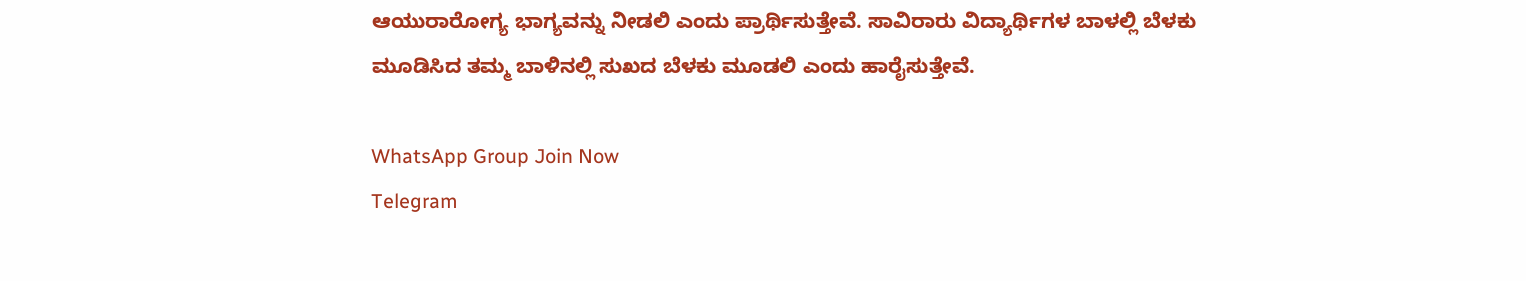ಆಯುರಾರೋಗ್ಯ ಭಾಗ್ಯವನ್ನು ನೀಡಲಿ ಎಂದು ಪ್ರಾರ್ಥಿಸುತ್ತೇವೆ. ಸಾವಿರಾರು ವಿದ್ಯಾರ್ಥಿಗಳ ಬಾಳಲ್ಲಿ ಬೆಳಕು ಮೂಡಿಸಿದ ತಮ್ಮ ಬಾಳಿನಲ್ಲಿ ಸುಖದ ಬೆಳಕು ಮೂಡಲಿ ಎಂದು ಹಾರೈಸುತ್ತೇವೆ.

WhatsApp Group Join Now
Telegram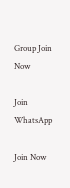Group Join Now

Join WhatsApp

Join Now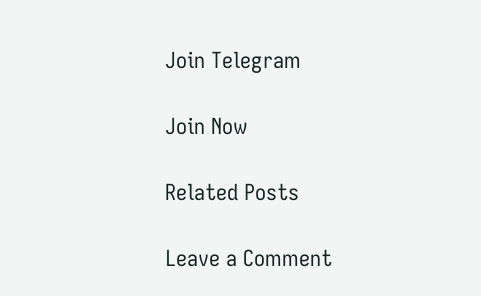Join Telegram

Join Now

Related Posts

Leave a Comment